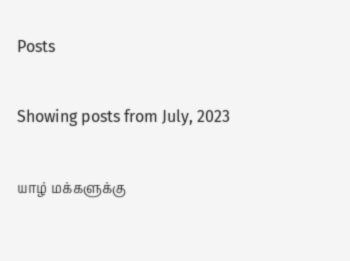Posts

Showing posts from July, 2023

யாழ் மக்களுக்கு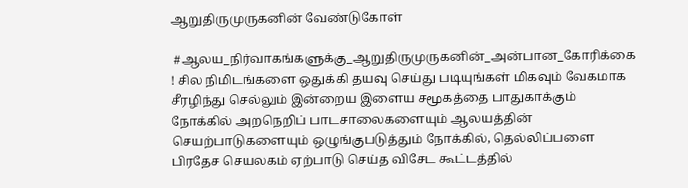ஆறுதிருமுருகனின் வேண்டுகோள்

 #ஆலய_நிர்வாகங்களுக்கு_ஆறுதிருமுருகனின்_அன்பான_கோரிக்கை ! சில நிமிடங்களை ஒதுக்கி தயவு செய்து படியுங்கள் மிகவும் வேகமாக சீரழிந்து செல்லும் இன்றைய இளைய சமூகத்தை பாதுகாக்கும் நோக்கில் அறநெறிப் பாடசாலைகளையும் ஆலயத்தின் செயற்பாடுகளையும் ஒழுங்குபடுத்தும் நோக்கில், தெல்லிப்பளை பிரதேச செயலகம் ஏற்பாடு செய்த விசேட கூட்டத்தில்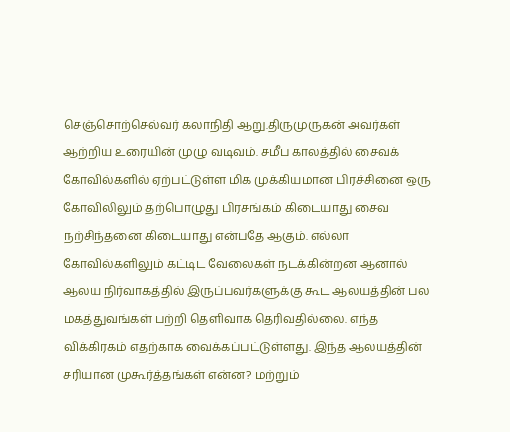செஞ்சொற்செல்வர் கலாநிதி ஆறு.திருமுருகன் அவர்கள் ஆற்றிய உரையின் முழு வடிவம். சமீப காலத்தில் சைவக் கோவில்களில் ஏற்பட்டுள்ள மிக முக்கியமான பிரச்சினை ஒரு கோவிலிலும் தற்பொழுது பிரசங்கம் கிடையாது சைவ நற்சிந்தனை கிடையாது என்பதே ஆகும். எல்லா கோவில்களிலும் கட்டிட வேலைகள் நடக்கின்றன ஆனால் ஆலய நிர்வாகத்தில் இருப்பவர்களுக்கு கூட ஆலயத்தின் பல மகத்துவங்கள் பற்றி தெளிவாக தெரிவதில்லை. எந்த விக்கிரகம் எதற்காக வைக்கப்பட்டுள்ளது. இந்த ஆலயத்தின் சரியான முகூர்த்தங்கள் என்ன? மற்றும்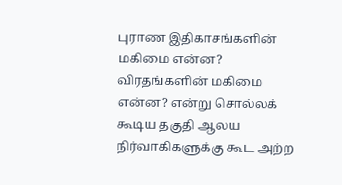புராண இதிகாசங்களின் மகிமை என்ன? விரதங்களின் மகிமை என்ன? என்று சொல்லக் கூடிய தகுதி ஆலய நிர்வாகிகளுக்கு கூட அற்ற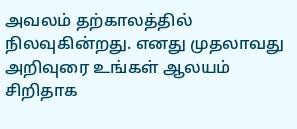அவலம் தற்காலத்தில் நிலவுகின்றது. எனது முதலாவது அறிவுரை உங்கள் ஆலயம் சிறிதாக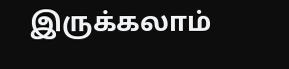இருக்கலாம்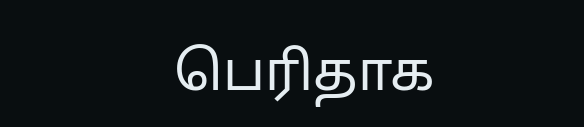பெரிதாக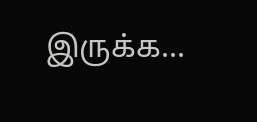இருக்க...